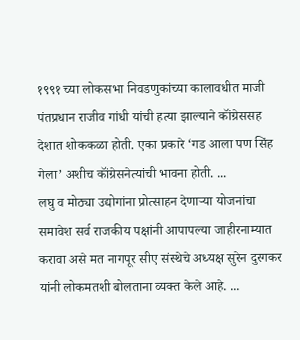१९९१ च्या लोकसभा निवडणुकांच्या कालावधीत माजी पंतप्रधान राजीव गांधी यांची हत्या झाल्याने कॉंग्रेससह देशात शोककळा होती. एका प्रकारे ‘गड आला पण सिंह गेला’ अशीच कॉंग्रेसनेत्यांची भावना होती. ...
लघु व मोठ्या उद्योगांना प्रोत्साहन देणाऱ्या योजनांचा समावेश सर्व राजकीय पक्षांनी आपापल्या जाहीरनाम्यात करावा असे मत नागपूर सीए संस्थेचे अध्यक्ष सुरेन दुरगकर यांनी लोकमतशी बोलताना व्यक्त केले आहे. ...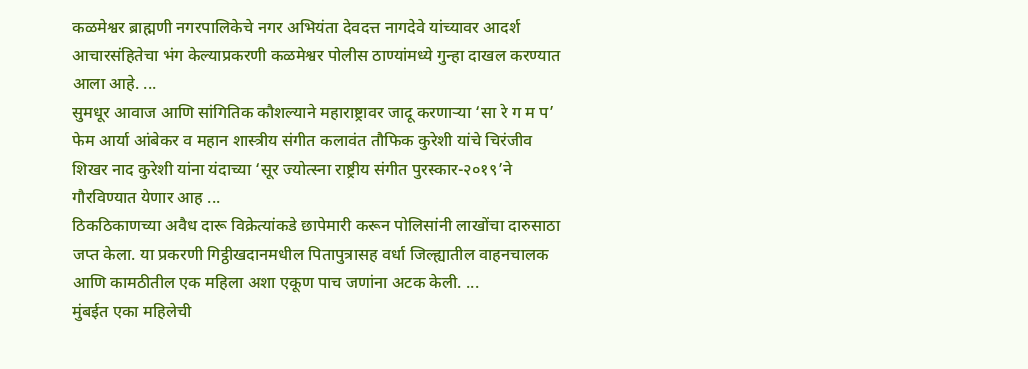कळमेश्वर ब्राह्मणी नगरपालिकेचे नगर अभियंता देवदत्त नागदेवे यांच्यावर आदर्श आचारसंहितेचा भंग केल्याप्रकरणी कळमेश्वर पोलीस ठाण्यांमध्ये गुन्हा दाखल करण्यात आला आहे. ...
सुमधूर आवाज आणि सांगितिक कौशल्याने महाराष्ट्रावर जादू करणाऱ्या ‘सा रे ग म प’ फेम आर्या आंबेकर व महान शास्त्रीय संगीत कलावंत तौफिक कुरेशी यांचे चिरंजीव शिखर नाद कुरेशी यांना यंदाच्या ‘सूर ज्योत्स्ना राष्ट्रीय संगीत पुरस्कार-२०१९’ने गौरविण्यात येणार आह ...
ठिकठिकाणच्या अवैध दारू विक्रेत्यांकडे छापेमारी करून पोलिसांनी लाखोंचा दारुसाठा जप्त केला. या प्रकरणी गिट्ठीखदानमधील पितापुत्रासह वर्धा जिल्ह्यातील वाहनचालक आणि कामठीतील एक महिला अशा एकूण पाच जणांना अटक केली. ...
मुंबईत एका महिलेची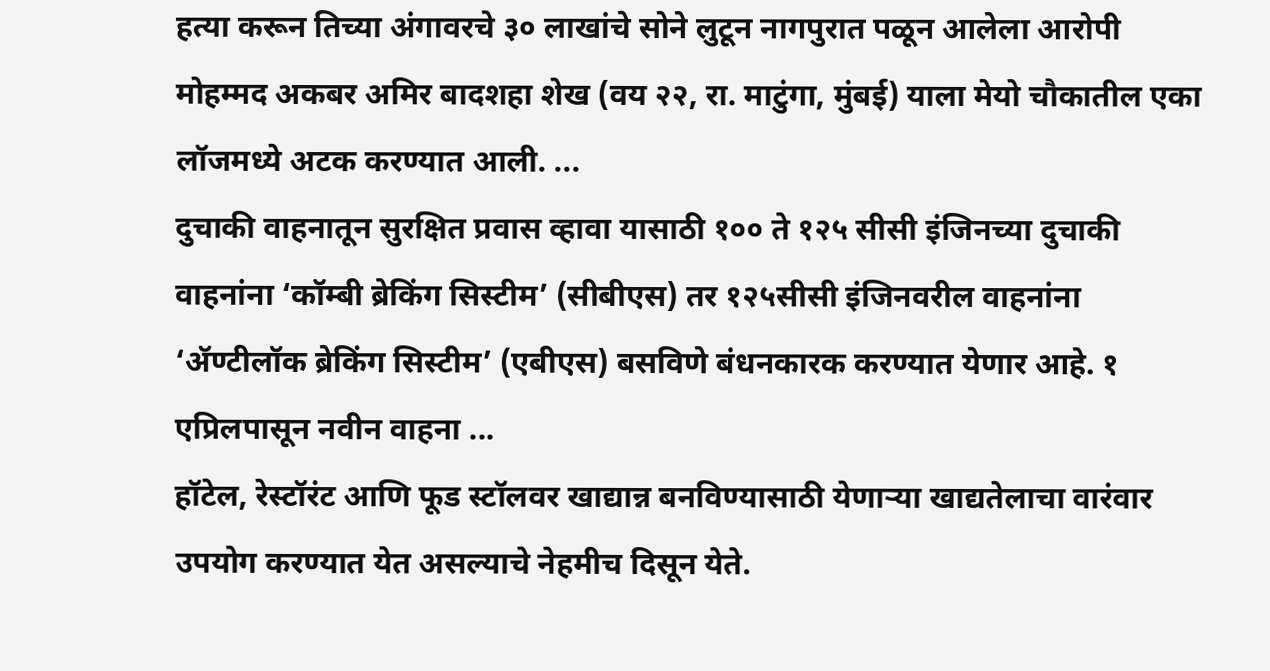हत्या करून तिच्या अंगावरचे ३० लाखांचे सोने लुटून नागपुरात पळून आलेला आरोपी मोहम्मद अकबर अमिर बादशहा शेख (वय २२, रा. माटुंगा, मुंबई) याला मेयो चौकातील एका लॉजमध्ये अटक करण्यात आली. ...
दुचाकी वाहनातून सुरक्षित प्रवास व्हावा यासाठी १०० ते १२५ सीसी इंजिनच्या दुचाकी वाहनांना ‘कॉम्बी ब्रेकिंग सिस्टीम’ (सीबीएस) तर १२५सीसी इंजिनवरील वाहनांना ‘ॲण्टीलॉक ब्रेकिंग सिस्टीम’ (एबीएस) बसविणे बंधनकारक करण्यात येणार आहे. १ एप्रिलपासून नवीन वाहना ...
हॉटेल, रेस्टॉरंट आणि फूड स्टॉलवर खाद्यान्न बनविण्यासाठी येणाऱ्या खाद्यतेलाचा वारंवार उपयोग करण्यात येत असल्याचे नेहमीच दिसून येते.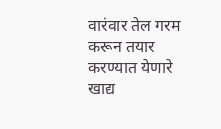वारंवार तेल गरम करून तयार करण्यात येणारे खाद्य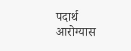पदार्थ आरोग्यास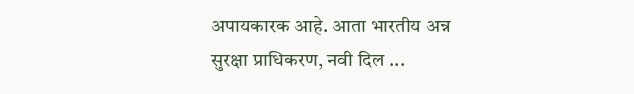अपायकारक आहे. आता भारतीय अन्न सुरक्षा प्राधिकरण, नवी दिल ...